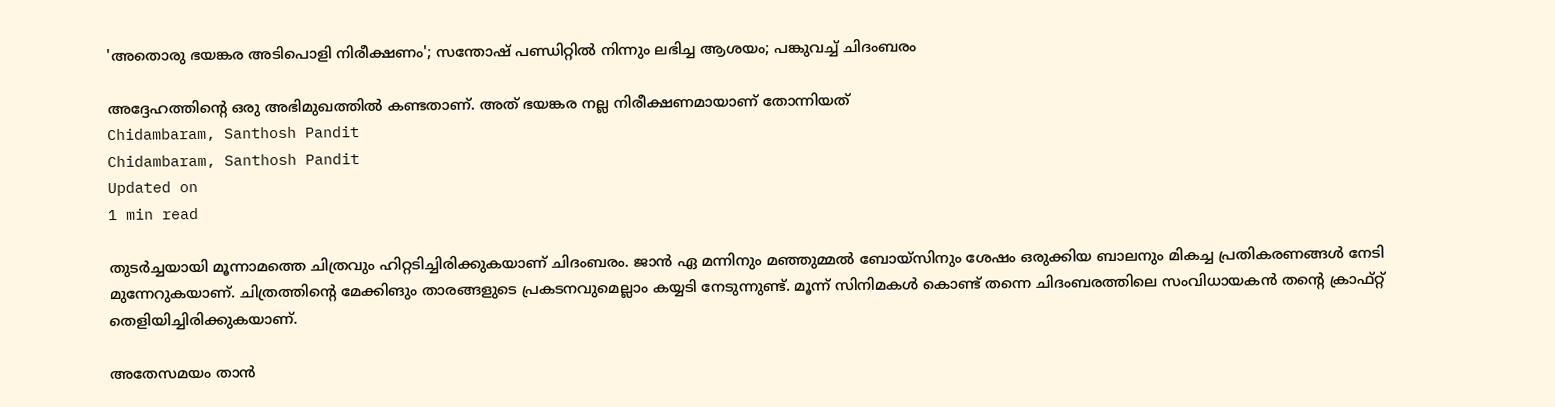'അതൊരു ഭയങ്കര അടിപൊളി നിരീക്ഷണം'; സന്തോഷ് പണ്ഡിറ്റില്‍ നിന്നും ലഭിച്ച ആശയം; പങ്കുവച്ച് ചിദംബരം

അദ്ദേഹത്തിന്റെ ഒരു അഭിമുഖത്തില്‍ കണ്ടതാണ്. അത് ഭയങ്കര നല്ല നിരീക്ഷണമായാണ് തോന്നിയത്
Chidambaram, Santhosh Pandit
Chidambaram, Santhosh Pandit
Updated on
1 min read

തുടര്‍ച്ചയായി മൂന്നാമത്തെ ചിത്രവും ഹിറ്റടിച്ചിരിക്കുകയാണ് ചിദംബരം. ജാന്‍ ഏ മന്നിനും മഞ്ഞുമ്മല്‍ ബോയ്‌സിനും ശേഷം ഒരുക്കിയ ബാലനും മികച്ച പ്രതികരണങ്ങള്‍ നേടി മുന്നേറുകയാണ്. ചിത്രത്തിന്റെ മേക്കിങും താരങ്ങളുടെ പ്രകടനവുമെല്ലാം കയ്യടി നേടുന്നുണ്ട്. മൂന്ന് സിനിമകള്‍ കൊണ്ട് തന്നെ ചിദംബരത്തിലെ സംവിധായകന്‍ തന്റെ ക്രാഫ്റ്റ് തെളിയിച്ചിരിക്കുകയാണ്.

അതേസമയം താന്‍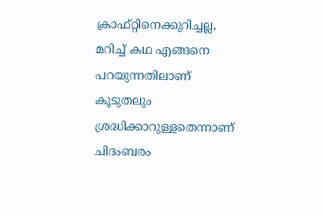ക്രാഫ്റ്റിനെക്കുറിച്ചല്ല, മറിച്ച് കഥ എങ്ങനെ പറയുന്നതിലാണ് കൂടുതലും ശ്രദ്ധിക്കാറുള്ളതെന്നാണ് ചിദംബരം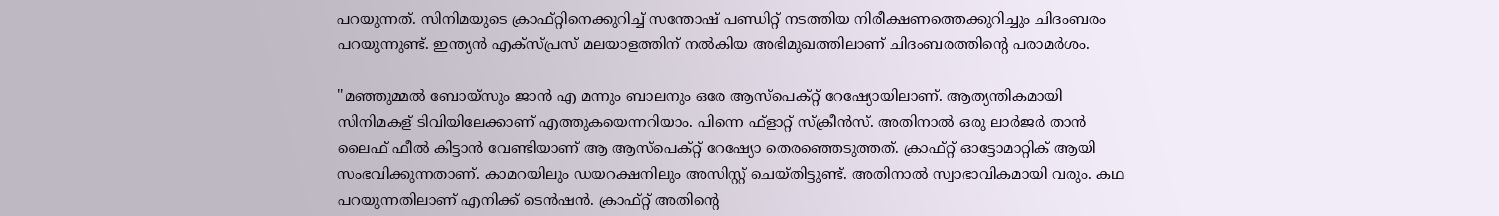പറയുന്നത്. സിനിമയുടെ ക്രാഫ്റ്റിനെക്കുറിച്ച് സന്തോഷ് പണ്ഡിറ്റ് നടത്തിയ നിരീക്ഷണത്തെക്കുറിച്ചും ചിദംബരം പറയുന്നുണ്ട്. ഇന്ത്യന്‍ എക്‌സ്പ്രസ് മലയാളത്തിന് നല്‍കിയ അഭിമുഖത്തിലാണ് ചിദംബരത്തിന്റെ പരാമര്‍ശം.

''മഞ്ഞുമ്മല്‍ ബോയ്‌സും ജാന്‍ എ മന്നും ബാലനും ഒരേ ആസ്‌പെക്റ്റ് റേഷ്യോയിലാണ്. ആത്യന്തികമായി സിനിമകള് ടിവിയിലേക്കാണ് എത്തുകയെന്നറിയാം. പിന്നെ ഫ്‌ളാറ്റ് സ്‌ക്രീന്‍സ്. അതിനാല്‍ ഒരു ലാര്‍ജര്‍ താന്‍ ലൈഫ് ഫീല്‍ കിട്ടാന്‍ വേണ്ടിയാണ് ആ ആസ്‌പെക്റ്റ് റേഷ്യോ തെരഞ്ഞെടുത്തത്. ക്രാഫ്റ്റ് ഓട്ടോമാറ്റിക് ആയി സംഭവിക്കുന്നതാണ്. കാമറയിലും ഡയറക്ഷനിലും അസിസ്റ്റ് ചെയ്തിട്ടുണ്ട്. അതിനാല്‍ സ്വാഭാവികമായി വരും. കഥ പറയുന്നതിലാണ് എനിക്ക് ടെന്‍ഷന്‍. ക്രാഫ്റ്റ് അതിന്റെ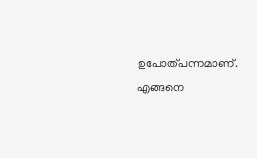ഉപോത്പന്നമാണ്. എങ്ങനെ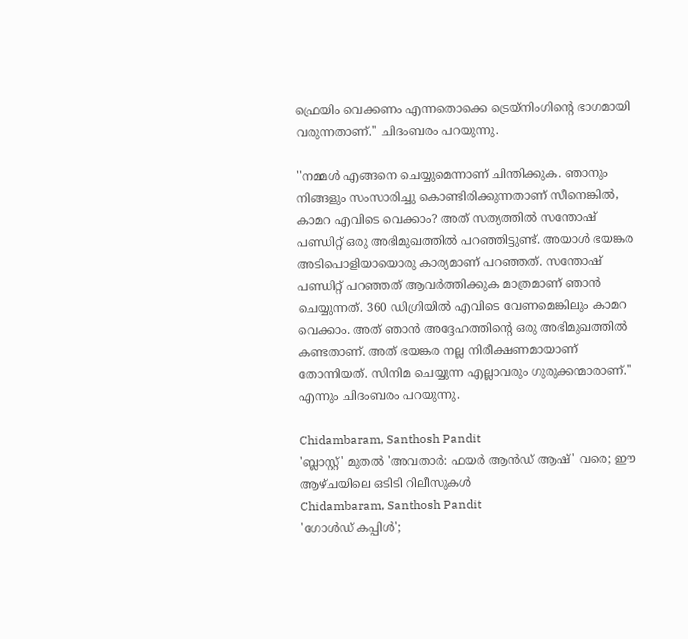ഫ്രെയിം വെക്കണം എന്നതൊക്കെ ട്രെയ്‌നിംഗിന്റെ ഭാഗമായി വരുന്നതാണ്.'' ചിദംബരം പറയുന്നു.

''നമ്മള്‍ എങ്ങനെ ചെയ്യുമെന്നാണ് ചിന്തിക്കുക. ഞാനും നിങ്ങളും സംസാരിച്ചു കൊണ്ടിരിക്കുന്നതാണ് സീനെങ്കില്‍, കാമറ എവിടെ വെക്കാം? അത് സത്യത്തില്‍ സന്തോഷ് പണ്ഡിറ്റ് ഒരു അഭിമുഖത്തില്‍ പറഞ്ഞിട്ടുണ്ട്. അയാള്‍ ഭയങ്കര അടിപൊളിയായൊരു കാര്യമാണ് പറഞ്ഞത്. സന്തോഷ് പണ്ഡിറ്റ് പറഞ്ഞത് ആവര്‍ത്തിക്കുക മാത്രമാണ് ഞാന്‍ ചെയ്യുന്നത്. 360 ഡിഗ്രിയില്‍ എവിടെ വേണമെങ്കിലും കാമറ വെക്കാം. അത് ഞാന്‍ അദ്ദേഹത്തിന്റെ ഒരു അഭിമുഖത്തില്‍ കണ്ടതാണ്. അത് ഭയങ്കര നല്ല നിരീക്ഷണമായാണ് തോന്നിയത്. സിനിമ ചെയ്യുന്ന എല്ലാവരും ഗുരുക്കന്മാരാണ്.'' എന്നും ചിദംബരം പറയുന്നു.

Chidambaram, Santhosh Pandit
'ബ്ലാസ്റ്റ്' മുതൽ 'അവതാർ: ഫയർ ആൻഡ് ആഷ്' വരെ; ഈ ആഴ്ചയിലെ ഒടിടി റിലീസുകൾ
Chidambaram, Santhosh Pandit
'ഗോള്‍ഡ് കപ്പിള്‍';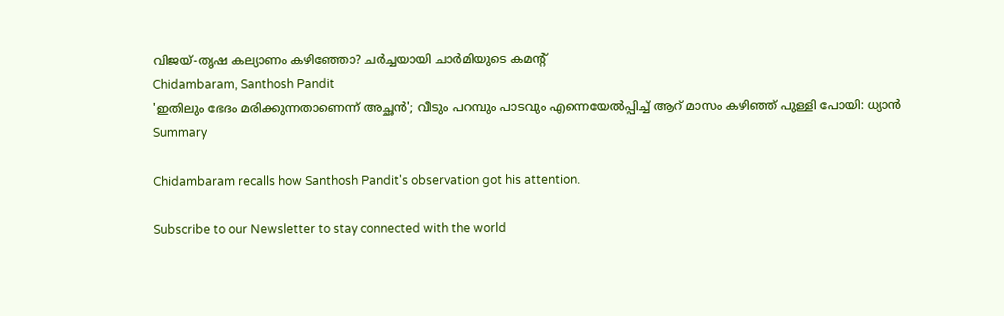വിജയ്-തൃഷ കല്യാണം കഴിഞ്ഞോ? ചര്‍ച്ചയായി ചാര്‍മിയുടെ കമന്റ്
Chidambaram, Santhosh Pandit
'ഇതിലും ഭേദം മരിക്കുന്നതാണെന്ന് അച്ഛന്‍'; വീടും പറമ്പും പാടവും എന്നെയേല്‍പ്പിച്ച് ആറ് മാസം കഴിഞ്ഞ് പുള്ളി പോയി: ധ്യാന്‍
Summary

Chidambaram recalls how Santhosh Pandit's observation got his attention.

Subscribe to our Newsletter to stay connected with the world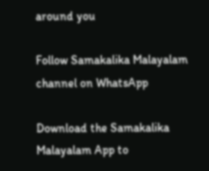around you

Follow Samakalika Malayalam channel on WhatsApp

Download the Samakalika Malayalam App to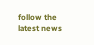follow the latest news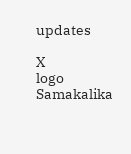updates

X
logo
Samakalika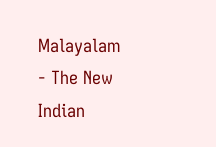Malayalam - The New Indian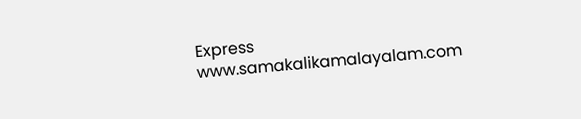Express
www.samakalikamalayalam.com